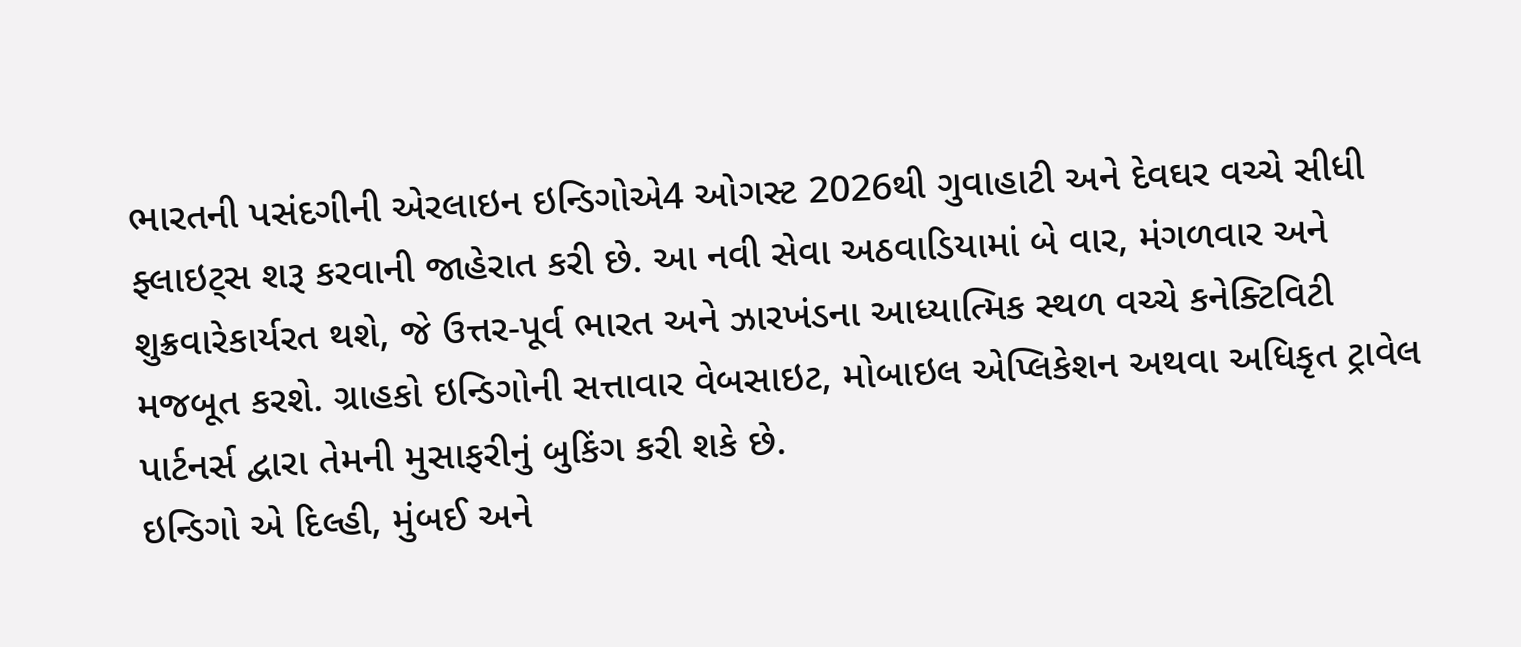ભારતની પસંદગીની એરલાઇન ઇન્ડિગોએ4 ઓગસ્ટ 2026થી ગુવાહાટી અને દેવઘર વચ્ચે સીધી ફ્લાઇટ્સ શરૂ કરવાની જાહેરાત કરી છે. આ નવી સેવા અઠવાડિયામાં બે વાર, મંગળવાર અને શુક્રવારેકાર્યરત થશે, જે ઉત્તર-પૂર્વ ભારત અને ઝારખંડના આધ્યાત્મિક સ્થળ વચ્ચે કનેક્ટિવિટી મજબૂત કરશે. ગ્રાહકો ઇન્ડિગોની સત્તાવાર વેબસાઇટ, મોબાઇલ એપ્લિકેશન અથવા અધિકૃત ટ્રાવેલ પાર્ટનર્સ દ્વારા તેમની મુસાફરીનું બુકિંગ કરી શકે છે.
ઇન્ડિગો એ દિલ્હી, મુંબઈ અને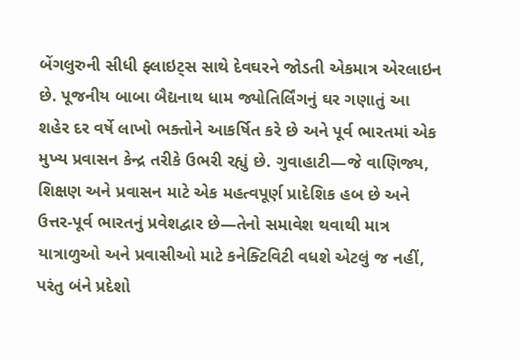બેંગલુરુની સીધી ફ્લાઇટ્સ સાથે દેવઘરને જોડતી એકમાત્ર એરલાઇન છે. પૂજનીય બાબા બૈદ્યનાથ ધામ જ્યોતિર્લિંગનું ઘર ગણાતું આ શહેર દર વર્ષે લાખો ભક્તોને આકર્ષિત કરે છે અને પૂર્વ ભારતમાં એક મુખ્ય પ્રવાસન કેન્દ્ર તરીકે ઉભરી રહ્યું છે. ગુવાહાટી—જે વાણિજ્ય, શિક્ષણ અને પ્રવાસન માટે એક મહત્વપૂર્ણ પ્રાદેશિક હબ છે અને ઉત્તર-પૂર્વ ભારતનું પ્રવેશદ્વાર છે—તેનો સમાવેશ થવાથી માત્ર યાત્રાળુઓ અને પ્રવાસીઓ માટે કનેક્ટિવિટી વધશે એટલું જ નહીં, પરંતુ બંને પ્રદેશો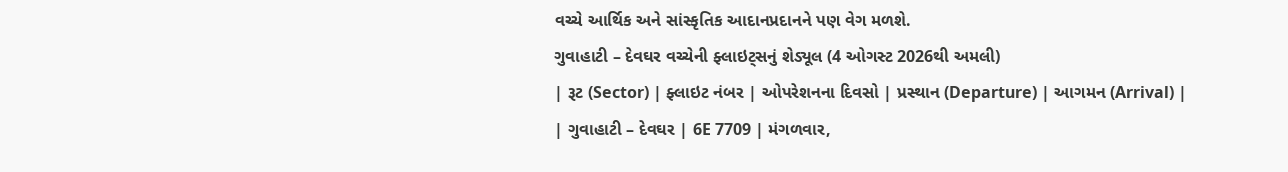વચ્ચે આર્થિક અને સાંસ્કૃતિક આદાનપ્રદાનને પણ વેગ મળશે.
ગુવાહાટી – દેવઘર વચ્ચેની ફ્લાઇટ્સનું શેડ્યૂલ (4 ઓગસ્ટ 2026થી અમલી)
| રૂટ (Sector) | ફ્લાઇટ નંબર | ઓપરેશનના દિવસો | પ્રસ્થાન (Departure) | આગમન (Arrival) |
| ગુવાહાટી – દેવઘર | 6E 7709 | મંગળવાર,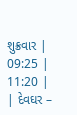શુક્રવાર | 09:25 | 11:20 |
| દેવઘર –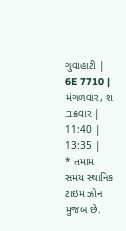ગુવાહાટી | 6E 7710 | મંગળવાર, શュક્રવાર | 11:40 | 13:35 |
* તમામ સમય સ્થાનિક ટાઇમ ઝોન મુજબ છે.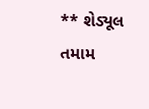** શેડ્યૂલ તમામ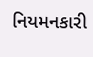નિયમનકારી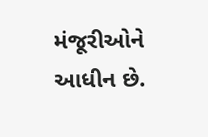મંજૂરીઓને આધીન છે.